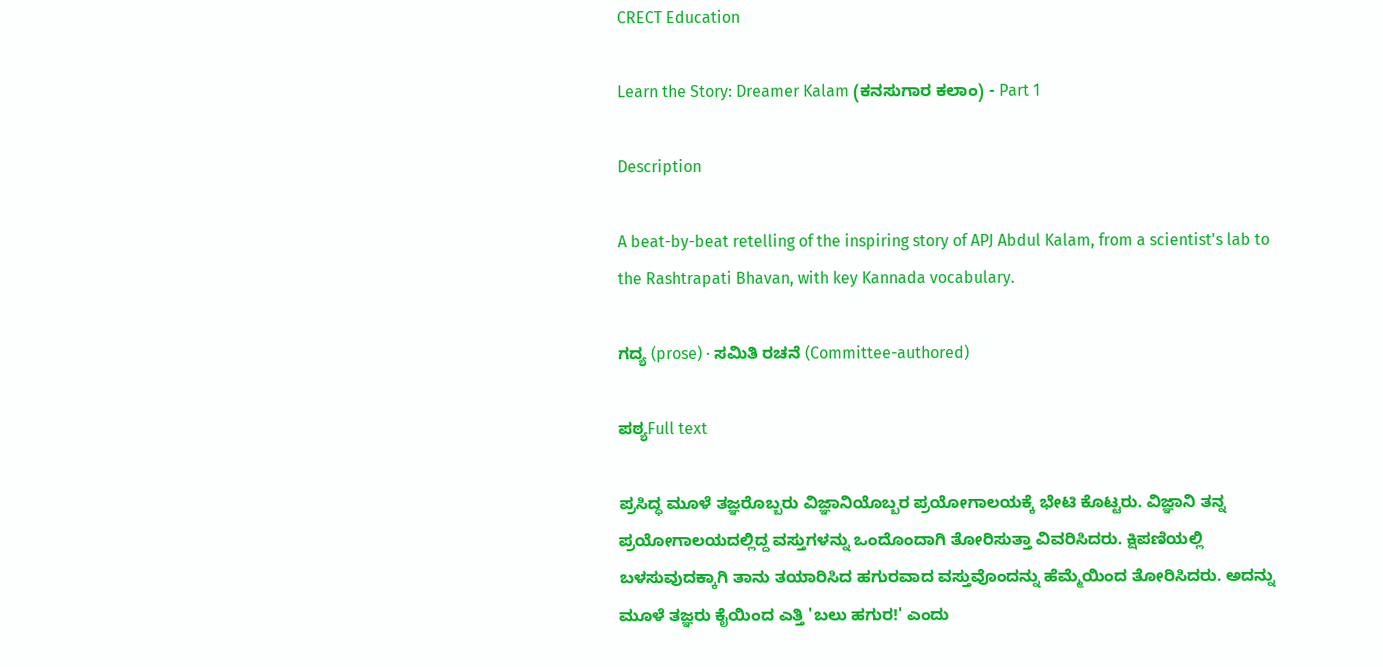CRECT Education

Learn the Story: Dreamer Kalam (ಕನಸುಗಾರ ಕಲಾಂ) - Part 1

Description

A beat-by-beat retelling of the inspiring story of APJ Abdul Kalam, from a scientist's lab to the Rashtrapati Bhavan, with key Kannada vocabulary.

ಗದ್ಯ (prose) · ಸಮಿತಿ ರಚನೆ (Committee-authored)

ಪಠ್ಯFull text

ಪ್ರಸಿದ್ಧ ಮೂಳೆ ತಜ್ಞರೊಬ್ಬರು ವಿಜ್ಞಾನಿಯೊಬ್ಬರ ಪ್ರಯೋಗಾಲಯಕ್ಕೆ ಭೇಟಿ ಕೊಟ್ಟರು. ವಿಜ್ಞಾನಿ ತನ್ನ ಪ್ರಯೋಗಾಲಯದಲ್ಲಿದ್ದ ವಸ್ತುಗಳನ್ನು ಒಂದೊಂದಾಗಿ ತೋರಿಸುತ್ತಾ ವಿವರಿಸಿದರು. ಕ್ಷಿಪಣಿಯಲ್ಲಿ ಬಳಸುವುದಕ್ಕಾಗಿ ತಾನು ತಯಾರಿಸಿದ ಹಗುರವಾದ ವಸ್ತುವೊಂದನ್ನು ಹೆಮ್ಮೆಯಿಂದ ತೋರಿಸಿದರು. ಅದನ್ನು ಮೂಳೆ ತಜ್ಞರು ಕೈಯಿಂದ ಎತ್ತಿ 'ಬಲು ಹಗುರ!' ಎಂದು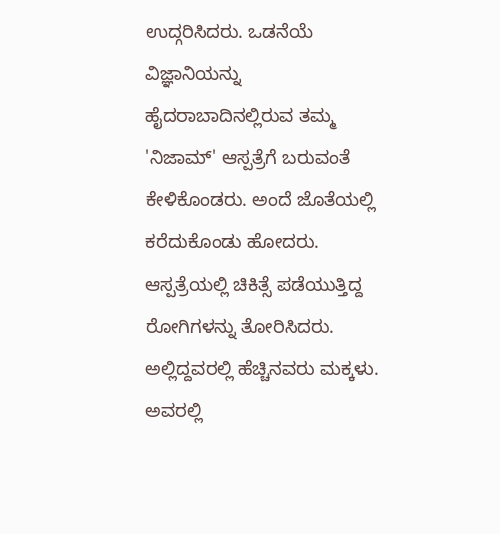ಉದ್ಗರಿಸಿದರು. ಒಡನೆಯೆ ವಿಜ್ಞಾನಿಯನ್ನು ಹೈದರಾಬಾದಿನಲ್ಲಿರುವ ತಮ್ಮ 'ನಿಜಾಮ್' ಆಸ್ಪತ್ರೆಗೆ ಬರುವಂತೆ ಕೇಳಿಕೊಂಡರು. ಅಂದೆ ಜೊತೆಯಲ್ಲಿ ಕರೆದುಕೊಂಡು ಹೋದರು. ಆಸ್ಪತ್ರೆಯಲ್ಲಿ ಚಿಕಿತ್ಸೆ ಪಡೆಯುತ್ತಿದ್ದ ರೋಗಿಗಳನ್ನು ತೋರಿಸಿದರು. ಅಲ್ಲಿದ್ದವರಲ್ಲಿ ಹೆಚ್ಚಿನವರು ಮಕ್ಕಳು. ಅವರಲ್ಲಿ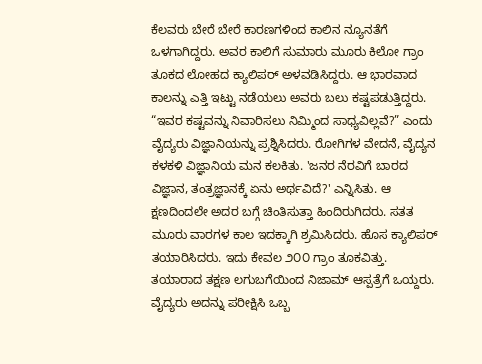ಕೆಲವರು ಬೇರೆ ಬೇರೆ ಕಾರಣಗಳಿಂದ ಕಾಲಿನ ನ್ಯೂನತೆಗೆ ಒಳಗಾಗಿದ್ದರು. ಅವರ ಕಾಲಿಗೆ ಸುಮಾರು ಮೂರು ಕಿಲೋ ಗ್ರಾಂ ತೂಕದ ಲೋಹದ ಕ್ಯಾಲಿಪರ್ ಅಳವಡಿಸಿದ್ದರು. ಆ ಭಾರವಾದ ಕಾಲನ್ನು ಎತ್ತಿ ಇಟ್ಟು ನಡೆಯಲು ಅವರು ಬಲು ಕಷ್ಟಪಡುತ್ತಿದ್ದರು. “ಇವರ ಕಷ್ಟವನ್ನು ನಿವಾರಿಸಲು ನಿಮ್ಮಿಂದ ಸಾಧ್ಯವಿಲ್ಲವೆ?” ಎಂದು ವೈದ್ಯರು ವಿಜ್ಞಾನಿಯನ್ನು ಪ್ರಶ್ನಿಸಿದರು. ರೋಗಿಗಳ ವೇದನೆ, ವೈದ್ಯನ ಕಳಕಳಿ ವಿಜ್ಞಾನಿಯ ಮನ ಕಲಕಿತು. 'ಜನರ ನೆರವಿಗೆ ಬಾರದ ವಿಜ್ಞಾನ, ತಂತ್ರಜ್ಞಾನಕ್ಕೆ ಏನು ಅರ್ಥವಿದೆ?' ಎನ್ನಿಸಿತು. ಆ ಕ್ಷಣದಿಂದಲೇ ಅದರ ಬಗ್ಗೆ ಚಿಂತಿಸುತ್ತಾ ಹಿಂದಿರುಗಿದರು. ಸತತ ಮೂರು ವಾರಗಳ ಕಾಲ ಇದಕ್ಕಾಗಿ ಶ್ರಮಿಸಿದರು. ಹೊಸ ಕ್ಯಾಲಿಪರ್ ತಯಾರಿಸಿದರು. ಇದು ಕೇವಲ ೨೦೦ ಗ್ರಾಂ ತೂಕವಿತ್ತು. ತಯಾರಾದ ತಕ್ಷಣ ಲಗುಬಗೆಯಿಂದ ನಿಜಾಮ್ ಆಸ್ಪತ್ರೆಗೆ ಒಯ್ದರು. ವೈದ್ಯರು ಅದನ್ನು ಪರೀಕ್ಷಿಸಿ ಒಬ್ಬ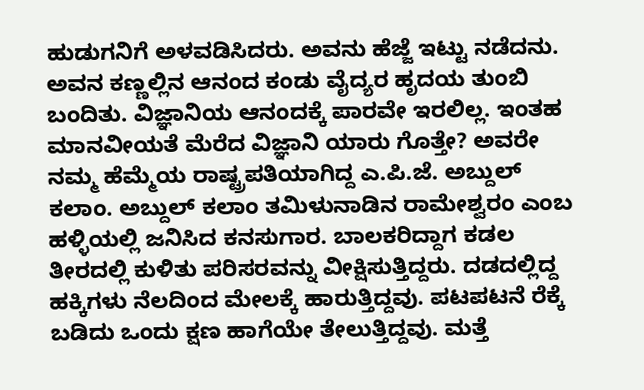ಹುಡುಗನಿಗೆ ಅಳವಡಿಸಿದರು. ಅವನು ಹೆಜ್ಜೆ ಇಟ್ಟು ನಡೆದನು. ಅವನ ಕಣ್ಣಲ್ಲಿನ ಆನಂದ ಕಂಡು ವೈದ್ಯರ ಹೃದಯ ತುಂಬಿ ಬಂದಿತು. ವಿಜ್ಞಾನಿಯ ಆನಂದಕ್ಕೆ ಪಾರವೇ ಇರಲಿಲ್ಲ. ಇಂತಹ ಮಾನವೀಯತೆ ಮೆರೆದ ವಿಜ್ಞಾನಿ ಯಾರು ಗೊತ್ತೇ? ಅವರೇ ನಮ್ಮ ಹೆಮ್ಮೆಯ ರಾಷ್ಟ್ರಪತಿಯಾಗಿದ್ದ ಎ.ಪಿ.ಜೆ. ಅಬ್ದುಲ್ ಕಲಾಂ. ಅಬ್ದುಲ್ ಕಲಾಂ ತಮಿಳುನಾಡಿನ ರಾಮೇಶ್ವರಂ ಎಂಬ ಹಳ್ಳಿಯಲ್ಲಿ ಜನಿಸಿದ ಕನಸುಗಾರ. ಬಾಲಕರಿದ್ದಾಗ ಕಡಲ ತೀರದಲ್ಲಿ ಕುಳಿತು ಪರಿಸರವನ್ನು ವೀಕ್ಷಿಸುತ್ತಿದ್ದರು. ದಡದಲ್ಲಿದ್ದ ಹಕ್ಕಿಗಳು ನೆಲದಿಂದ ಮೇಲಕ್ಕೆ ಹಾರುತ್ತಿದ್ದವು. ಪಟಪಟನೆ ರೆಕ್ಕೆ ಬಡಿದು ಒಂದು ಕ್ಷಣ ಹಾಗೆಯೇ ತೇಲುತ್ತಿದ್ದವು. ಮತ್ತೆ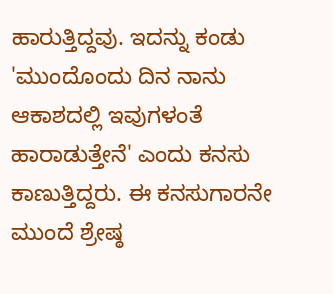ಹಾರುತ್ತಿದ್ದವು. ಇದನ್ನು ಕಂಡು 'ಮುಂದೊಂದು ದಿನ ನಾನು ಆಕಾಶದಲ್ಲಿ ಇವುಗಳಂತೆ ಹಾರಾಡುತ್ತೇನೆ' ಎಂದು ಕನಸು ಕಾಣುತ್ತಿದ್ದರು. ಈ ಕನಸುಗಾರನೇ ಮುಂದೆ ಶ್ರೇಷ್ಠ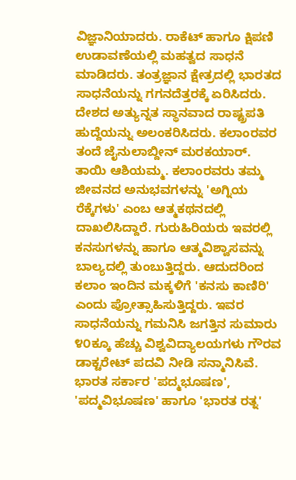ವಿಜ್ಞಾನಿಯಾದರು. ರಾಕೆಟ್ ಹಾಗೂ ಕ್ಷಿಪಣಿ ಉಡಾವಣೆಯಲ್ಲಿ ಮಹತ್ವದ ಸಾಧನೆ ಮಾಡಿದರು. ತಂತ್ರಜ್ಞಾನ ಕ್ಷೇತ್ರದಲ್ಲಿ ಭಾರತದ ಸಾಧನೆಯನ್ನು ಗಗನದೆತ್ತರಕ್ಕೆ ಏರಿಸಿದರು. ದೇಶದ ಅತ್ಯುನ್ನತ ಸ್ಥಾನವಾದ ರಾಷ್ಟ್ರಪತಿ ಹುದ್ದೆಯನ್ನು ಅಲಂಕರಿಸಿದರು. ಕಲಾಂರವರ ತಂದೆ ಜೈನುಲಾಬ್ದೀನ್ ಮರಕಯಾರ್. ತಾಯಿ ಆಶಿಯಮ್ಮ. ಕಲಾಂರವರು ತಮ್ಮ ಜೀವನದ ಅನುಭವಗಳನ್ನು 'ಅಗ್ನಿಯ ರೆಕ್ಕೆಗಳು' ಎಂಬ ಆತ್ಮಕಥನದಲ್ಲಿ ದಾಖಲಿಸಿದ್ದಾರೆ. ಗುರುಹಿರಿಯರು ಇವರಲ್ಲಿ ಕನಸುಗಳನ್ನು ಹಾಗೂ ಆತ್ಮವಿಶ್ವಾಸವನ್ನು ಬಾಲ್ಯದಲ್ಲಿ ತುಂಬುತ್ತಿದ್ದರು. ಆದುದರಿಂದ ಕಲಾಂ ಇಂದಿನ ಮಕ್ಕಳಿಗೆ 'ಕನಸು ಕಾಣಿರಿ' ಎಂದು ಪ್ರೋತ್ಸಾಹಿಸುತ್ತಿದ್ದರು. ಇವರ ಸಾಧನೆಯನ್ನು ಗಮನಿಸಿ ಜಗತ್ತಿನ ಸುಮಾರು ೪೦ಕ್ಕೂ ಹೆಚ್ಚು ವಿಶ್ವವಿದ್ಯಾಲಯಗಳು ಗೌರವ ಡಾಕ್ಟರೇಟ್ ಪದವಿ ನೀಡಿ ಸನ್ಮಾನಿಸಿವೆ. ಭಾರತ ಸರ್ಕಾರ 'ಪದ್ಮಭೂಷಣ', 'ಪದ್ಮವಿಭೂಷಣ' ಹಾಗೂ 'ಭಾರತ ರತ್ನ'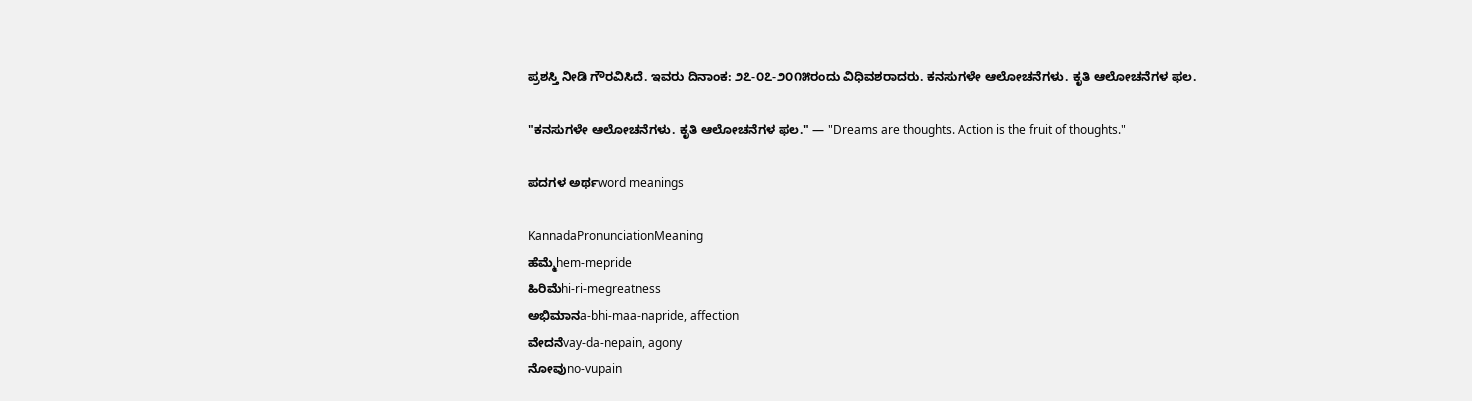ಪ್ರಶಸ್ತಿ ನೀಡಿ ಗೌರವಿಸಿದೆ. ಇವರು ದಿನಾಂಕ: ೨೭-೦೭-೨೦೧೫ರಂದು ವಿಧಿವಶರಾದರು. ಕನಸುಗಳೇ ಆಲೋಚನೆಗಳು. ಕೃತಿ ಆಲೋಚನೆಗಳ ಫಲ.

"ಕನಸುಗಳೇ ಆಲೋಚನೆಗಳು. ಕೃತಿ ಆಲೋಚನೆಗಳ ಫಲ." — "Dreams are thoughts. Action is the fruit of thoughts."

ಪದಗಳ ಅರ್ಥword meanings

KannadaPronunciationMeaning
ಹೆಮ್ಮೆhem-mepride
ಹಿರಿಮೆhi-ri-megreatness
ಅಭಿಮಾನa-bhi-maa-napride, affection
ವೇದನೆvay-da-nepain, agony
ನೋವುno-vupain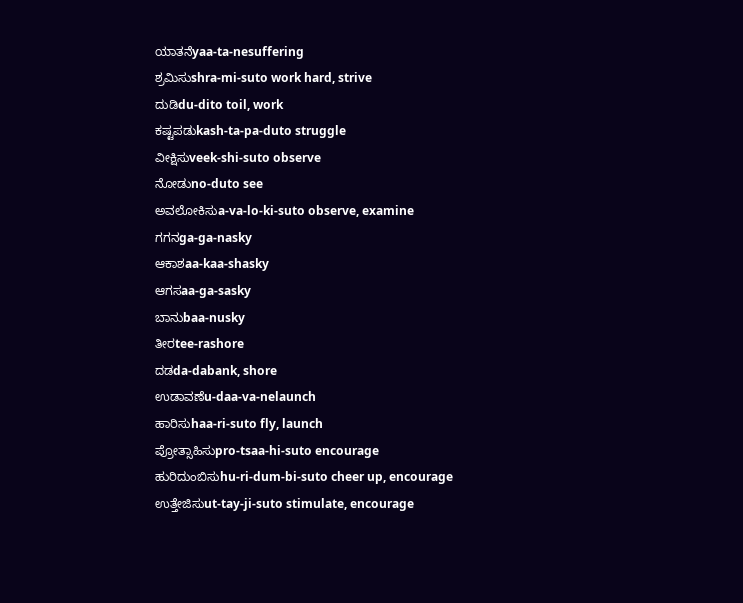ಯಾತನೆyaa-ta-nesuffering
ಶ್ರಮಿಸುshra-mi-suto work hard, strive
ದುಡಿdu-dito toil, work
ಕಷ್ಟಪಡುkash-ta-pa-duto struggle
ವೀಕ್ಷಿಸುveek-shi-suto observe
ನೋಡುno-duto see
ಅವಲೋಕಿಸುa-va-lo-ki-suto observe, examine
ಗಗನga-ga-nasky
ಆಕಾಶaa-kaa-shasky
ಆಗಸaa-ga-sasky
ಬಾನುbaa-nusky
ತೀರtee-rashore
ದಡda-dabank, shore
ಉಡಾವಣೆu-daa-va-nelaunch
ಹಾರಿಸುhaa-ri-suto fly, launch
ಪ್ರೋತ್ಸಾಹಿಸುpro-tsaa-hi-suto encourage
ಹುರಿದುಂಬಿಸುhu-ri-dum-bi-suto cheer up, encourage
ಉತ್ತೇಜಿಸುut-tay-ji-suto stimulate, encourage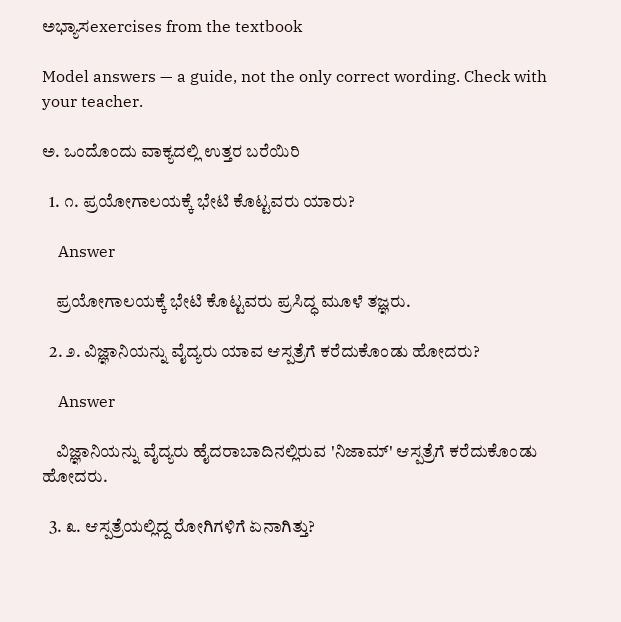ಅಭ್ಯಾಸexercises from the textbook

Model answers — a guide, not the only correct wording. Check with your teacher.

ಅ. ಒಂದೊಂದು ವಾಕ್ಯದಲ್ಲಿ ಉತ್ತರ ಬರೆಯಿರಿ

  1. ೧. ಪ್ರಯೋಗಾಲಯಕ್ಕೆ ಭೇಟಿ ಕೊಟ್ಟವರು ಯಾರು?

    Answer

    ಪ್ರಯೋಗಾಲಯಕ್ಕೆ ಭೇಟಿ ಕೊಟ್ಟವರು ಪ್ರಸಿದ್ಧ ಮೂಳೆ ತಜ್ಞರು.

  2. ೨. ವಿಜ್ಞಾನಿಯನ್ನು ವೈದ್ಯರು ಯಾವ ಆಸ್ಪತ್ರೆಗೆ ಕರೆದುಕೊಂಡು ಹೋದರು?

    Answer

    ವಿಜ್ಞಾನಿಯನ್ನು ವೈದ್ಯರು ಹೈದರಾಬಾದಿನಲ್ಲಿರುವ 'ನಿಜಾಮ್' ಆಸ್ಪತ್ರೆಗೆ ಕರೆದುಕೊಂಡು ಹೋದರು.

  3. ೩. ಆಸ್ಪತ್ರೆಯಲ್ಲಿದ್ದ ರೋಗಿಗಳಿಗೆ ಏನಾಗಿತ್ತು?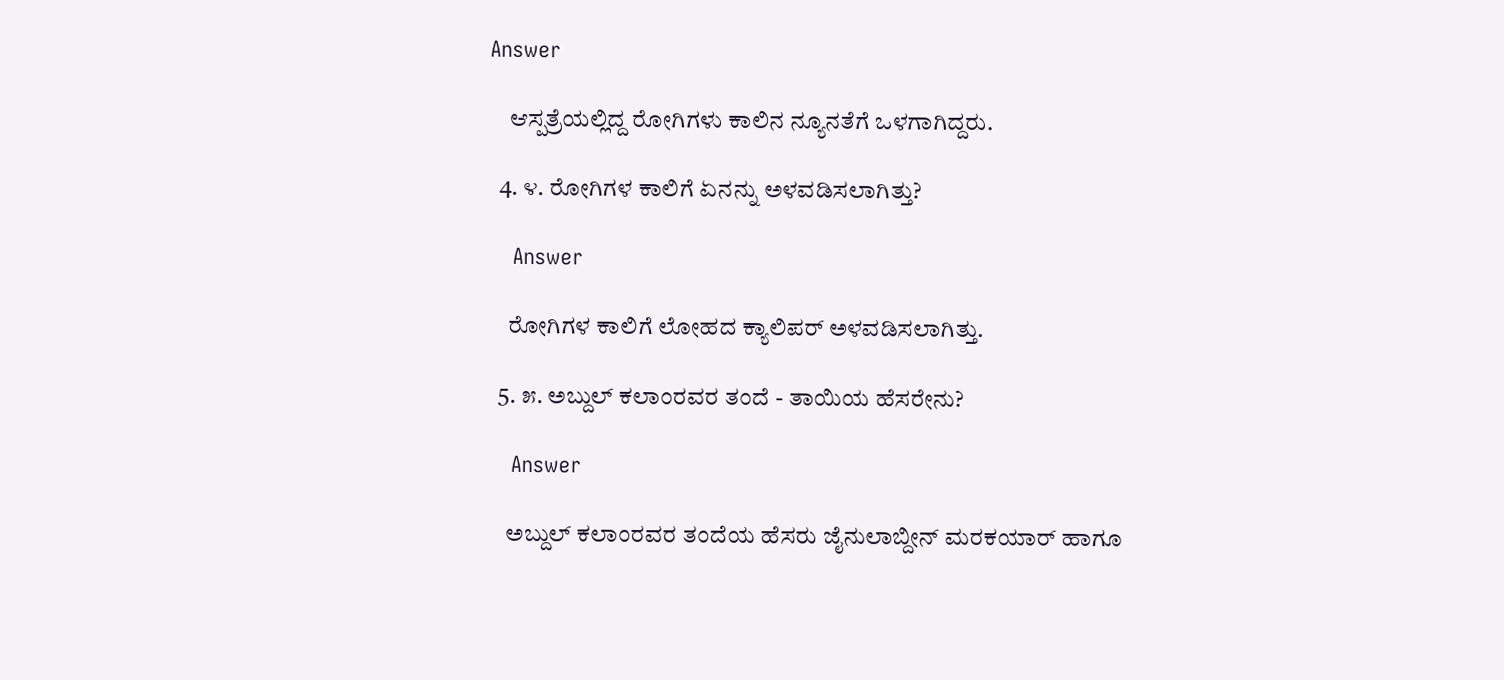Answer

    ಆಸ್ಪತ್ರೆಯಲ್ಲಿದ್ದ ರೋಗಿಗಳು ಕಾಲಿನ ನ್ಯೂನತೆಗೆ ಒಳಗಾಗಿದ್ದರು.

  4. ೪. ರೋಗಿಗಳ ಕಾಲಿಗೆ ಏನನ್ನು ಅಳವಡಿಸಲಾಗಿತ್ತು?

    Answer

    ರೋಗಿಗಳ ಕಾಲಿಗೆ ಲೋಹದ ಕ್ಯಾಲಿಪರ್ ಅಳವಡಿಸಲಾಗಿತ್ತು.

  5. ೫. ಅಬ್ದುಲ್ ಕಲಾಂರವರ ತಂದೆ - ತಾಯಿಯ ಹೆಸರೇನು?

    Answer

    ಅಬ್ದುಲ್ ಕಲಾಂರವರ ತಂದೆಯ ಹೆಸರು ಜೈನುಲಾಬ್ದೀನ್ ಮರಕಯಾರ್ ಹಾಗೂ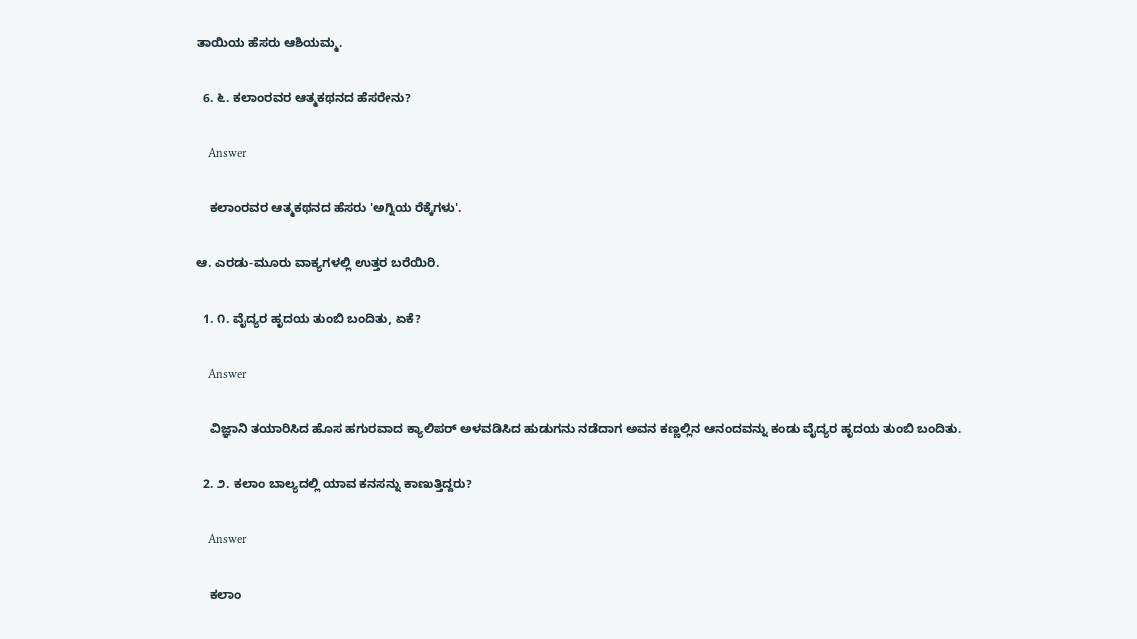ತಾಯಿಯ ಹೆಸರು ಆಶಿಯಮ್ಮ.

  6. ೬. ಕಲಾಂರವರ ಆತ್ಮಕಥನದ ಹೆಸರೇನು?

    Answer

    ಕಲಾಂರವರ ಆತ್ಮಕಥನದ ಹೆಸರು 'ಅಗ್ನಿಯ ರೆಕ್ಕೆಗಳು'.

ಆ. ಎರಡು-ಮೂರು ವಾಕ್ಯಗಳಲ್ಲಿ ಉತ್ತರ ಬರೆಯಿರಿ.

  1. ೧. ವೈದ್ಯರ ಹೃದಯ ತುಂಬಿ ಬಂದಿತು, ಏಕೆ?

    Answer

    ವಿಜ್ಞಾನಿ ತಯಾರಿಸಿದ ಹೊಸ ಹಗುರವಾದ ಕ್ಯಾಲಿಪರ್ ಅಳವಡಿಸಿದ ಹುಡುಗನು ನಡೆದಾಗ ಅವನ ಕಣ್ಣಲ್ಲಿನ ಆನಂದವನ್ನು ಕಂಡು ವೈದ್ಯರ ಹೃದಯ ತುಂಬಿ ಬಂದಿತು.

  2. ೨. ಕಲಾಂ ಬಾಲ್ಯದಲ್ಲಿ ಯಾವ ಕನಸನ್ನು ಕಾಣುತ್ತಿದ್ದರು?

    Answer

    ಕಲಾಂ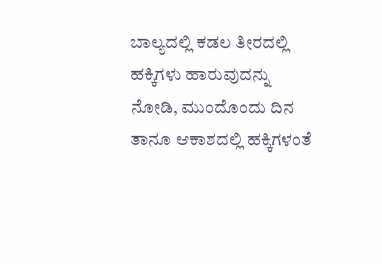ಬಾಲ್ಯದಲ್ಲಿ ಕಡಲ ತೀರದಲ್ಲಿ ಹಕ್ಕಿಗಳು ಹಾರುವುದನ್ನು ನೋಡಿ, ಮುಂದೊಂದು ದಿನ ತಾನೂ ಆಕಾಶದಲ್ಲಿ ಹಕ್ಕಿಗಳಂತೆ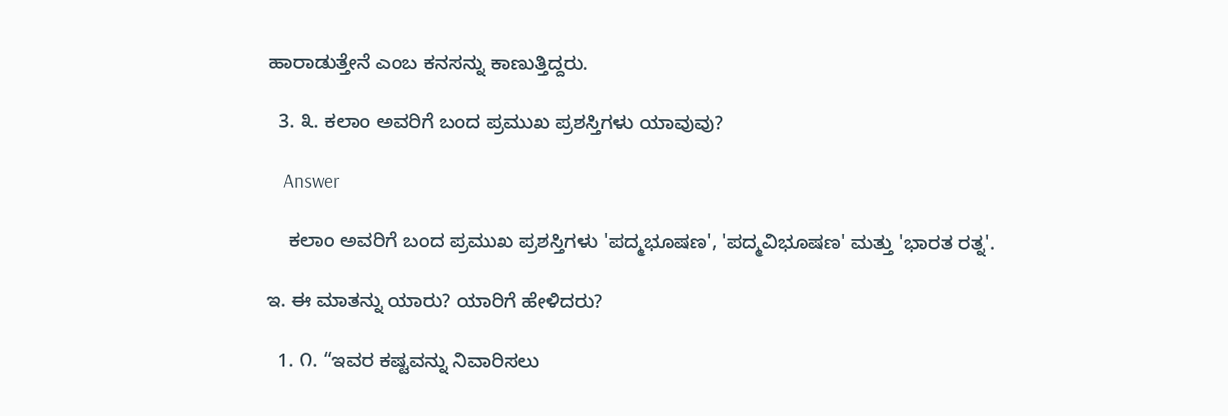ಹಾರಾಡುತ್ತೇನೆ ಎಂಬ ಕನಸನ್ನು ಕಾಣುತ್ತಿದ್ದರು.

  3. ೩. ಕಲಾಂ ಅವರಿಗೆ ಬಂದ ಪ್ರಮುಖ ಪ್ರಶಸ್ತಿಗಳು ಯಾವುವು?

    Answer

    ಕಲಾಂ ಅವರಿಗೆ ಬಂದ ಪ್ರಮುಖ ಪ್ರಶಸ್ತಿಗಳು 'ಪದ್ಮಭೂಷಣ', 'ಪದ್ಮವಿಭೂಷಣ' ಮತ್ತು 'ಭಾರತ ರತ್ನ'.

ಇ. ಈ ಮಾತನ್ನು ಯಾರು? ಯಾರಿಗೆ ಹೇಳಿದರು?

  1. ೧. “ಇವರ ಕಷ್ಟವನ್ನು ನಿವಾರಿಸಲು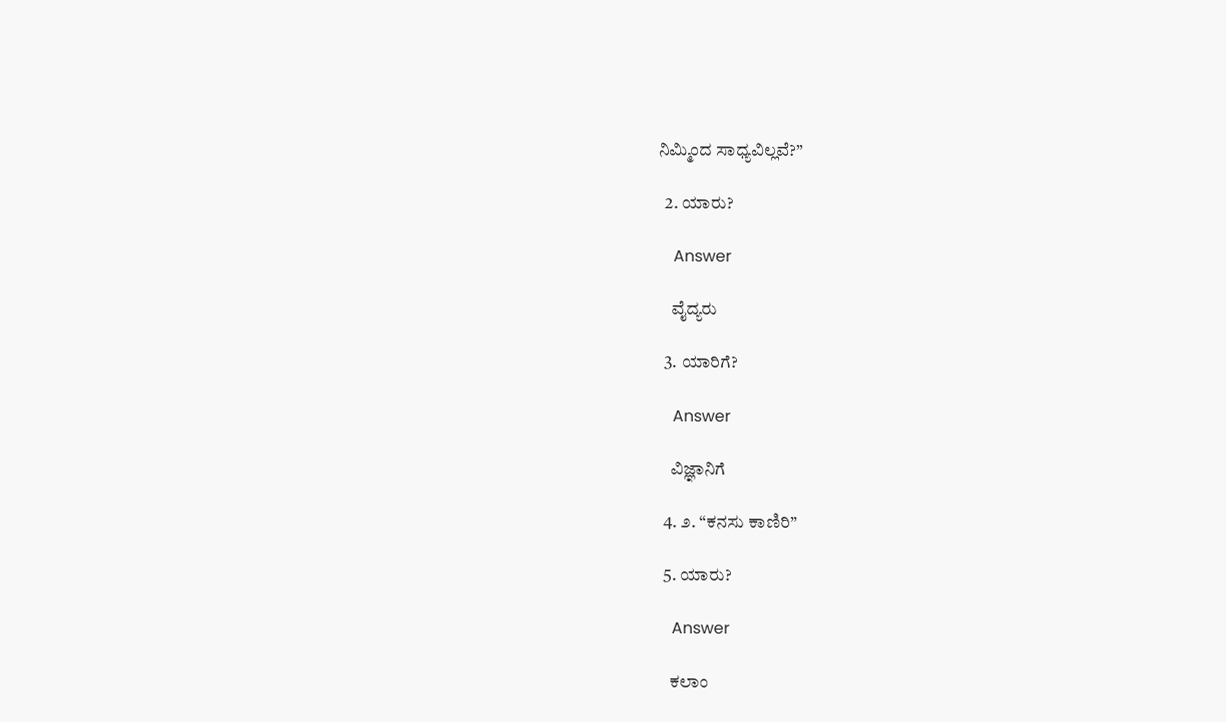ನಿಮ್ಮಿಂದ ಸಾಧ್ಯವಿಲ್ಲವೆ?”

  2. ಯಾರು?

    Answer

    ವೈದ್ಯರು

  3. ಯಾರಿಗೆ?

    Answer

    ವಿಜ್ಞಾನಿಗೆ

  4. ೨. “ಕನಸು ಕಾಣಿರಿ”

  5. ಯಾರು?

    Answer

    ಕಲಾಂ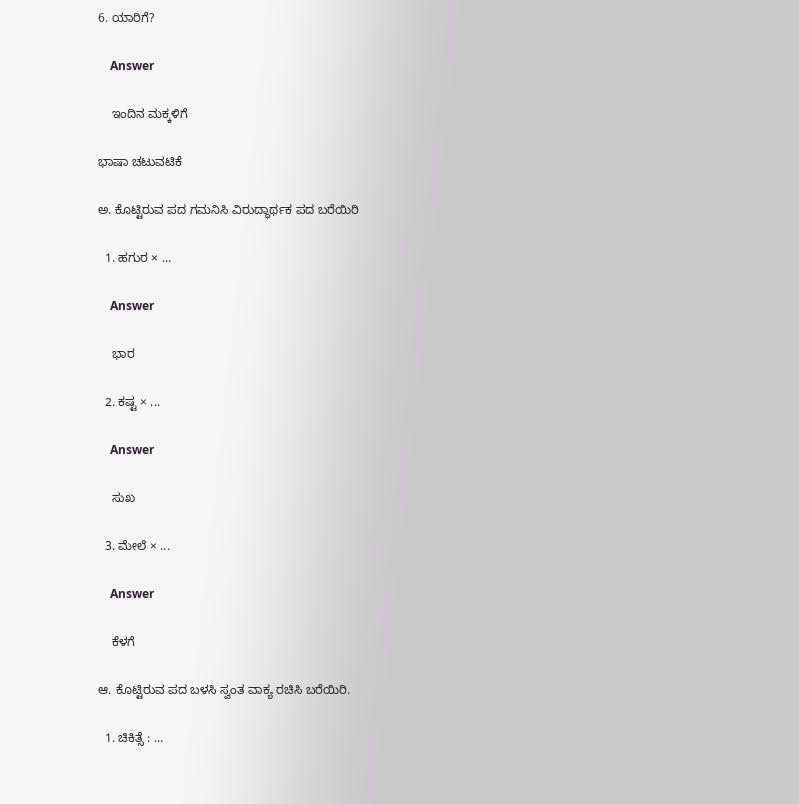6. ಯಾರಿಗೆ?

    Answer

    ಇಂದಿನ ಮಕ್ಕಳಿಗೆ

ಭಾಷಾ ಚಟುವಟಿಕೆ

ಅ. ಕೊಟ್ಟಿರುವ ಪದ ಗಮನಿಸಿ ವಿರುದ್ಧಾರ್ಥಕ ಪದ ಬರೆಯಿರಿ

  1. ಹಗುರ × ...

    Answer

    ಭಾರ

  2. ಕಷ್ಟ × ...

    Answer

    ಸುಖ

  3. ಮೇಲೆ × ...

    Answer

    ಕೆಳಗೆ

ಆ. ಕೊಟ್ಟಿರುವ ಪದ ಬಳಸಿ ಸ್ವಂತ ವಾಕ್ಯ ರಚಿಸಿ ಬರೆಯಿರಿ.

  1. ಚಿಕಿತ್ಸೆ : ...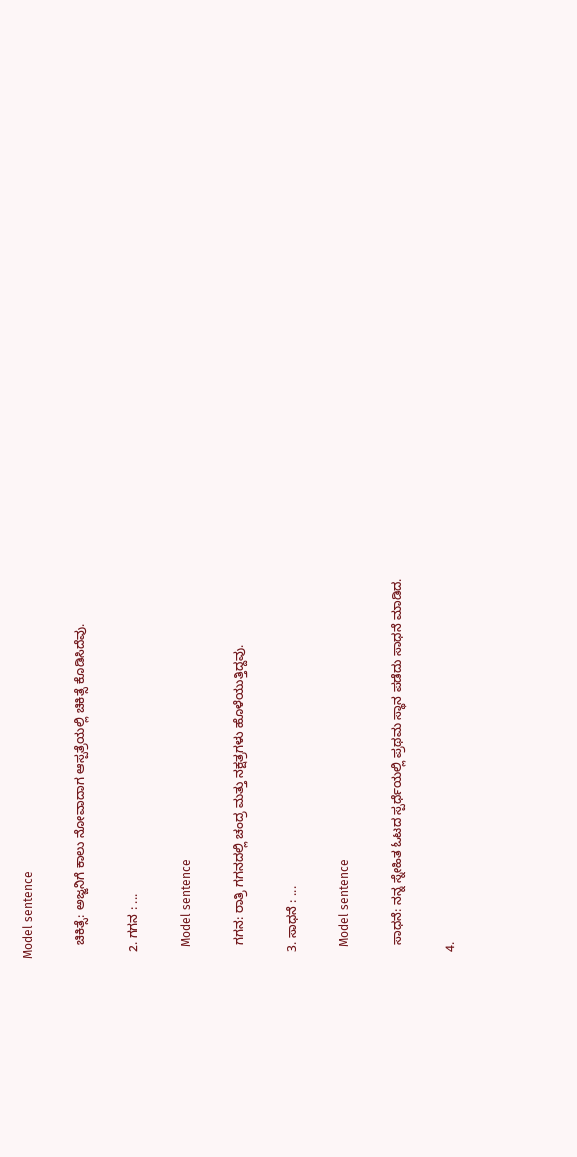Model sentence

    ಚಿಕಿತ್ಸೆ: ಅಜ್ಜನಿಗೆ ಕಾಲು ನೋವಾದಾಗ ಆಸ್ಪತ್ರೆಯಲ್ಲಿ ಚಿಕಿತ್ಸೆ ಕೊಡಿಸಿದೆವು.

  2. ಗಗನ : ...

    Model sentence

    ಗಗನ: ರಾತ್ರಿ ಗಗನದಲ್ಲಿ ಚಂದ್ರ ಮತ್ತು ನಕ್ಷತ್ರಗಳು ಹೊಳೆಯುತ್ತಿದ್ದವು.

  3. ಸಾಧನೆ : ...

    Model sentence

    ಸಾಧನೆ: ನನ್ನ ಸ್ನೇಹಿತ ಓಟದ ಸ್ಪರ್ಧೆಯಲ್ಲಿ ಪ್ರಥಮ ಸ್ಥಾನ ಪಡೆದು ಸಾಧನೆ ಮಾಡಿದ.

  4.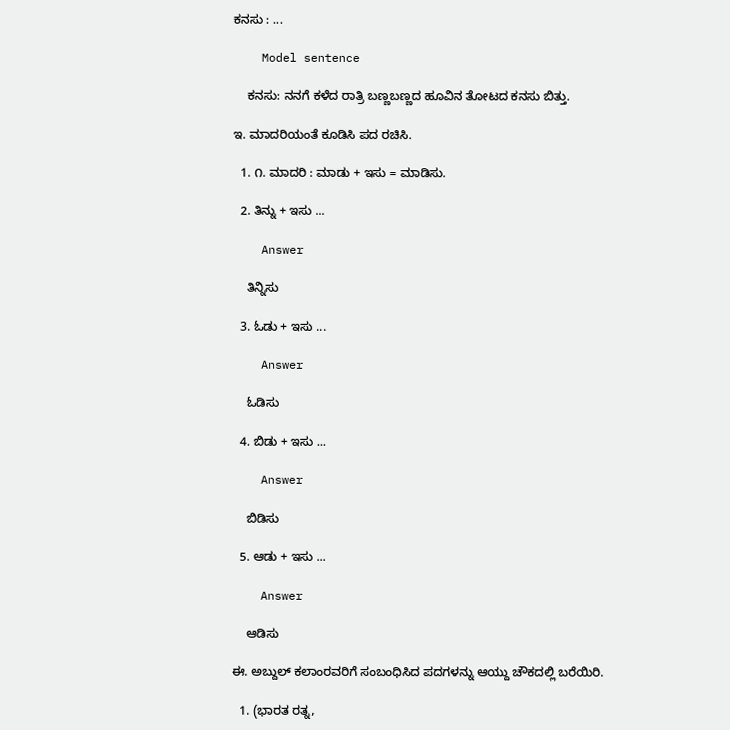ಕನಸು : ...

    Model sentence

    ಕನಸು: ನನಗೆ ಕಳೆದ ರಾತ್ರಿ ಬಣ್ಣಬಣ್ಣದ ಹೂವಿನ ತೋಟದ ಕನಸು ಬಿತ್ತು.

ಇ. ಮಾದರಿಯಂತೆ ಕೂಡಿಸಿ ಪದ ರಚಿಸಿ.

  1. ೧. ಮಾದರಿ : ಮಾಡು + ಇಸು = ಮಾಡಿಸು.

  2. ತಿನ್ನು + ಇಸು ...

    Answer

    ತಿನ್ನಿಸು

  3. ಓಡು + ಇಸು ...

    Answer

    ಓಡಿಸು

  4. ಬಿಡು + ಇಸು ...

    Answer

    ಬಿಡಿಸು

  5. ಆಡು + ಇಸು ...

    Answer

    ಆಡಿಸು

ಈ. ಅಬ್ದುಲ್ ಕಲಾಂರವರಿಗೆ ಸಂಬಂಧಿಸಿದ ಪದಗಳನ್ನು ಆಯ್ದು ಚೌಕದಲ್ಲಿ ಬರೆಯಿರಿ.

  1. (ಭಾರತ ರತ್ನ,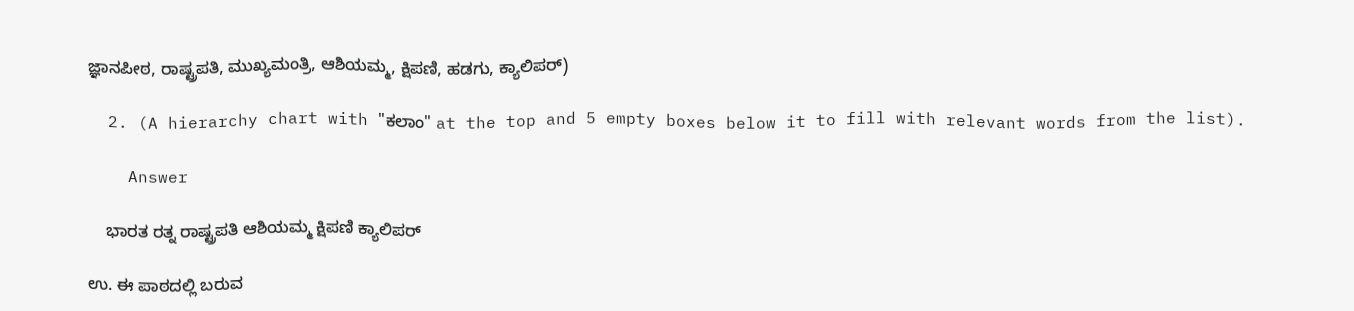ಜ್ಞಾನಪೀಠ, ರಾಷ್ಟ್ರಪತಿ, ಮುಖ್ಯಮಂತ್ರಿ, ಆಶಿಯಮ್ಮ, ಕ್ಷಿಪಣಿ, ಹಡಗು, ಕ್ಯಾಲಿಪರ್)

  2. (A hierarchy chart with "ಕಲಾಂ" at the top and 5 empty boxes below it to fill with relevant words from the list).

    Answer

    ಭಾರತ ರತ್ನ ರಾಷ್ಟ್ರಪತಿ ಆಶಿಯಮ್ಮ ಕ್ಷಿಪಣಿ ಕ್ಯಾಲಿಪರ್

ಉ. ಈ ಪಾಠದಲ್ಲಿ ಬರುವ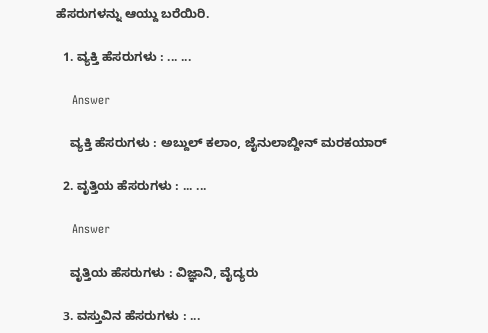ಹೆಸರುಗಳನ್ನು ಆಯ್ದು ಬರೆಯಿರಿ.

  1. ವ್ಯಕ್ತಿ ಹೆಸರುಗಳು : ... ...

    Answer

    ವ್ಯಕ್ತಿ ಹೆಸರುಗಳು : ಅಬ್ದುಲ್ ಕಲಾಂ, ಜೈನುಲಾಬ್ದೀನ್‌ ಮರಕಯಾರ್

  2. ವೃತ್ತಿಯ ಹೆಸರುಗಳು : ... ...

    Answer

    ವೃತ್ತಿಯ ಹೆಸರುಗಳು : ವಿಜ್ಞಾನಿ, ವೈದ್ಯರು

  3. ವಸ್ತುವಿನ ಹೆಸರುಗಳು : ...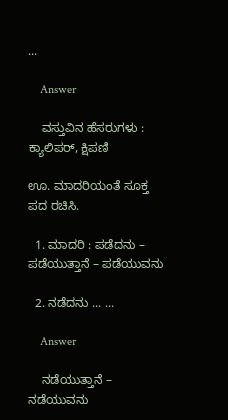...

    Answer

    ವಸ್ತುವಿನ ಹೆಸರುಗಳು : ಕ್ಯಾಲಿಪರ್, ಕ್ಷಿಪಣಿ

ಊ. ಮಾದರಿಯಂತೆ ಸೂಕ್ತ ಪದ ರಚಿಸಿ.

  1. ಮಾದರಿ : ಪಡೆದನು – ಪಡೆಯುತ್ತಾನೆ – ಪಡೆಯುವನು

  2. ನಡೆದನು ... ...

    Answer

    ನಡೆಯುತ್ತಾನೆ – ನಡೆಯುವನು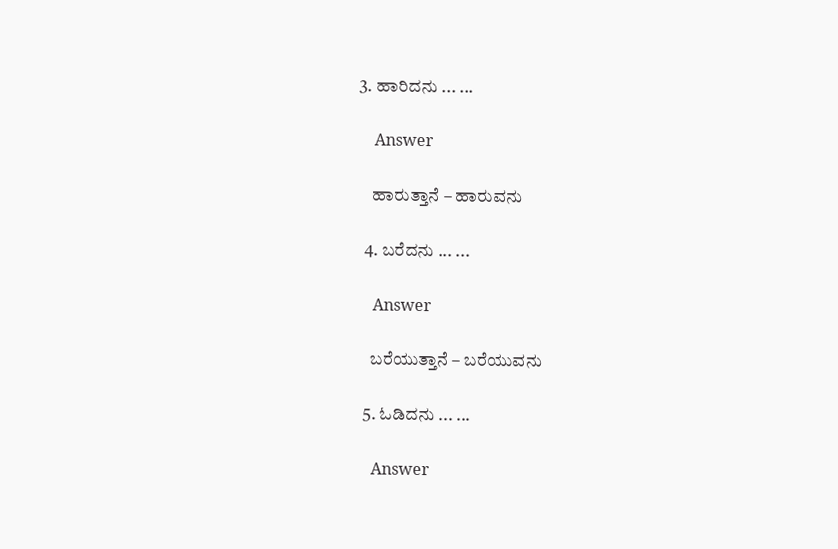3. ಹಾರಿದನು ... ...

    Answer

    ಹಾರುತ್ತಾನೆ – ಹಾರುವನು

  4. ಬರೆದನು ... ...

    Answer

    ಬರೆಯುತ್ತಾನೆ – ಬರೆಯುವನು

  5. ಓಡಿದನು ... ...

    Answer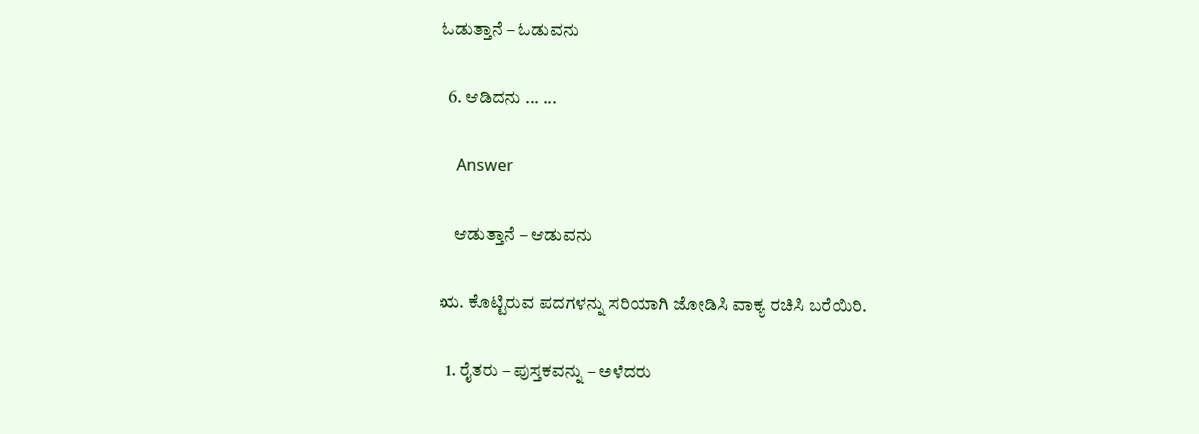ಓಡುತ್ತಾನೆ – ಓಡುವನು

  6. ಆಡಿದನು ... ...

    Answer

    ಆಡುತ್ತಾನೆ – ಆಡುವನು

ಋ. ಕೊಟ್ಟಿರುವ ಪದಗಳನ್ನು ಸರಿಯಾಗಿ ಜೋಡಿಸಿ ವಾಕ್ಯ ರಚಿಸಿ ಬರೆಯಿರಿ.

  1. ರೈತರು – ಪುಸ್ತಕವನ್ನು – ಅಳೆದರು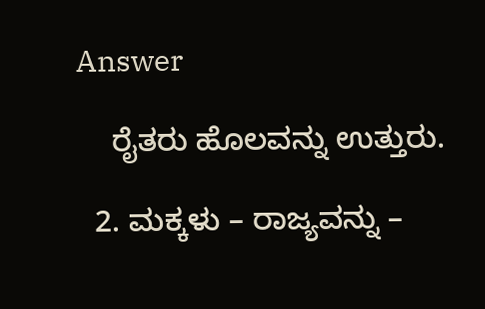Answer

    ರೈತರು ಹೊಲವನ್ನು ಉತ್ತುರು.

  2. ಮಕ್ಕಳು – ರಾಜ್ಯವನ್ನು –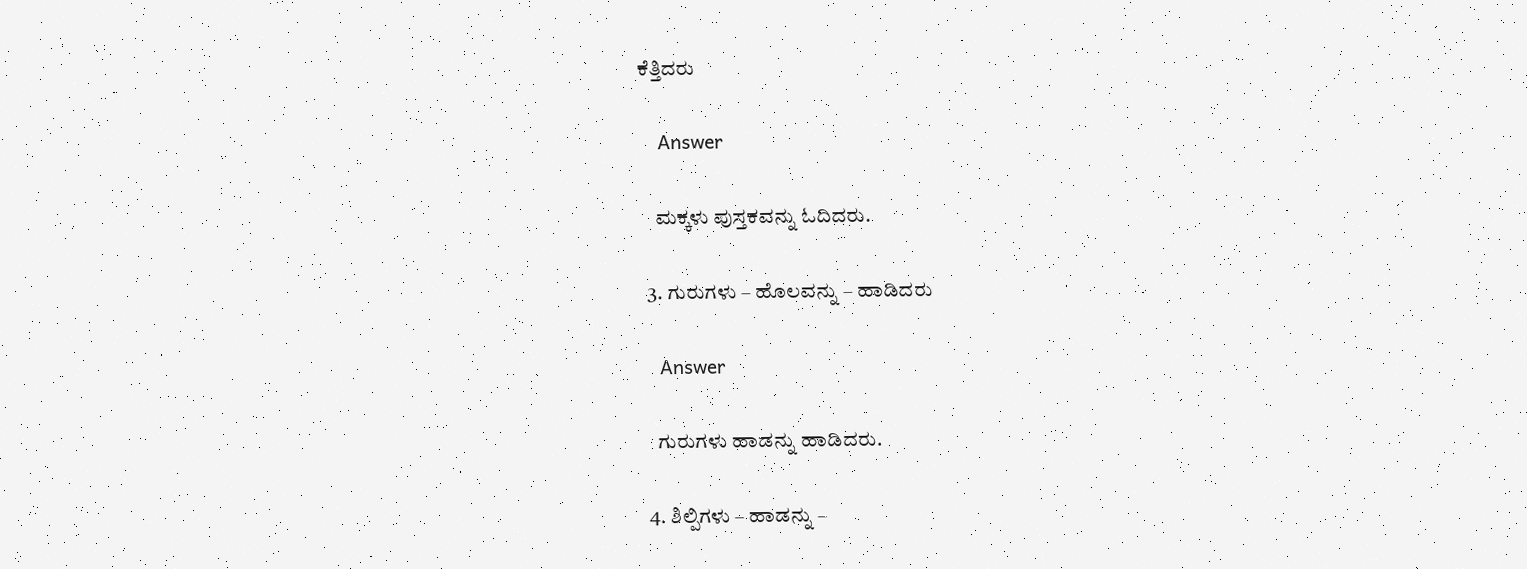ಕೆತ್ತಿದರು

    Answer

    ಮಕ್ಕಳು ಪುಸ್ತಕವನ್ನು ಓದಿದರು.

  3. ಗುರುಗಳು – ಹೊಲವನ್ನು – ಹಾಡಿದರು

    Answer

    ಗುರುಗಳು ಹಾಡನ್ನು ಹಾಡಿದರು.

  4. ಶಿಲ್ಪಿಗಳು – ಹಾಡನ್ನು –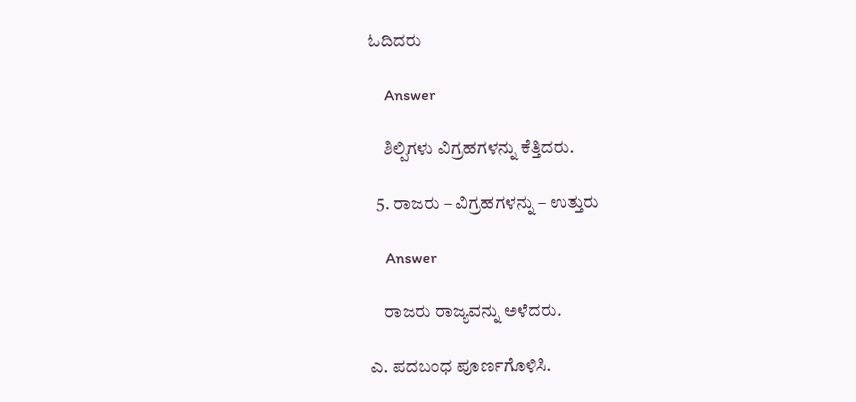ಓದಿದರು

    Answer

    ಶಿಲ್ಪಿಗಳು ವಿಗ್ರಹಗಳನ್ನು ಕೆತ್ತಿದರು.

  5. ರಾಜರು – ವಿಗ್ರಹಗಳನ್ನು – ಉತ್ತುರು

    Answer

    ರಾಜರು ರಾಜ್ಯವನ್ನು ಅಳೆದರು.

ಎ. ಪದಬಂಧ ಪೂರ್ಣಗೊಳಿಸಿ.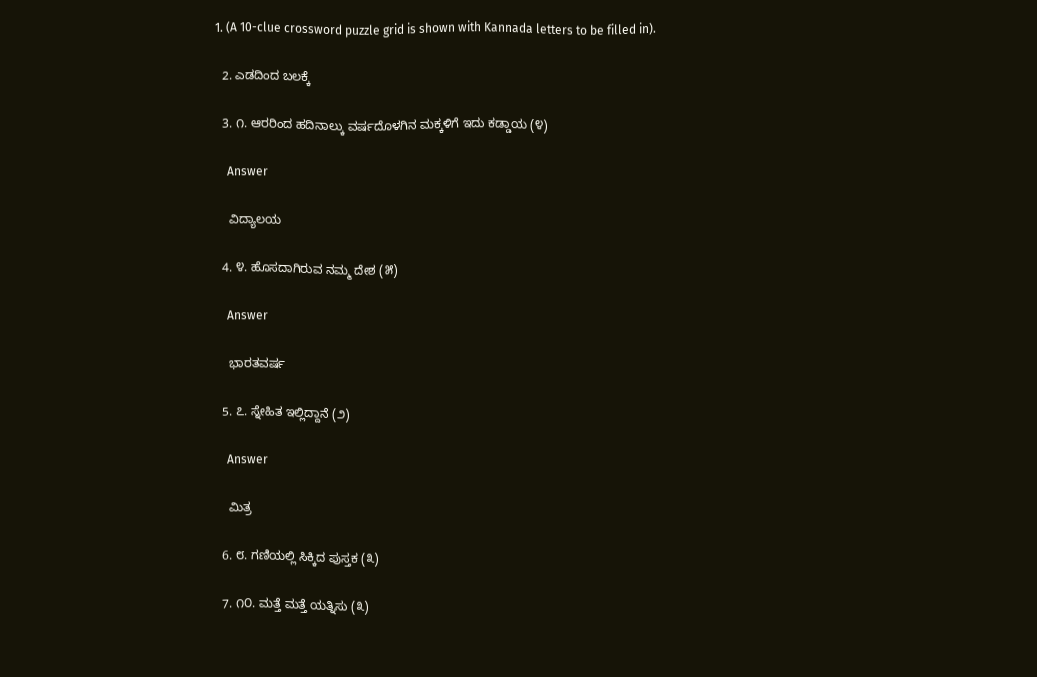1. (A 10-clue crossword puzzle grid is shown with Kannada letters to be filled in).

  2. ಎಡದಿಂದ ಬಲಕ್ಕೆ

  3. ೧. ಆರರಿಂದ ಹದಿನಾಲ್ಕು ವರ್ಷದೊಳಗಿನ ಮಕ್ಕಳಿಗೆ ಇದು ಕಡ್ಡಾಯ (೪)

    Answer

    ವಿದ್ಯಾಲಯ

  4. ೪. ಹೊಸದಾಗಿರುವ ನಮ್ಮ ದೇಶ (೫)

    Answer

    ಭಾರತವರ್ಷ

  5. ೭. ಸ್ನೇಹಿತ ಇಲ್ಲಿದ್ದಾನೆ (೨)

    Answer

    ಮಿತ್ರ

  6. ೮. ಗಣಿಯಲ್ಲಿ ಸಿಕ್ಕಿದ ಪುಸ್ತಕ (೩)

  7. ೧೦. ಮತ್ತೆ ಮತ್ತೆ ಯತ್ನಿಸು (೩)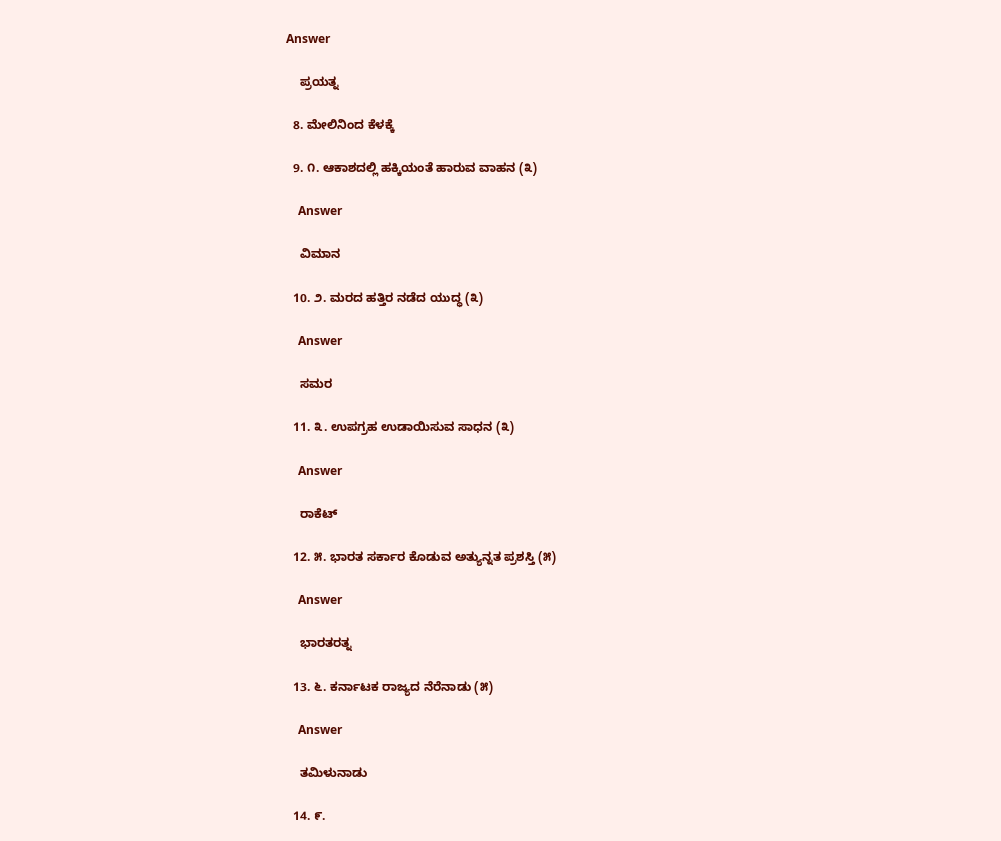Answer

    ಪ್ರಯತ್ನ

  8. ಮೇಲಿನಿಂದ ಕೆಳಕ್ಕೆ

  9. ೧. ಆಕಾಶದಲ್ಲಿ ಹಕ್ಕಿಯಂತೆ ಹಾರುವ ವಾಹನ (೩)

    Answer

    ವಿಮಾನ

  10. ೨. ಮರದ ಹತ್ತಿರ ನಡೆದ ಯುದ್ಧ (೩)

    Answer

    ಸಮರ

  11. ೩. ಉಪಗ್ರಹ ಉಡಾಯಿಸುವ ಸಾಧನ (೩)

    Answer

    ರಾಕೆಟ್

  12. ೫. ಭಾರತ ಸರ್ಕಾರ ಕೊಡುವ ಅತ್ಯುನ್ನತ ಪ್ರಶಸ್ತಿ (೫)

    Answer

    ಭಾರತರತ್ನ

  13. ೬. ಕರ್ನಾಟಕ ರಾಜ್ಯದ ನೆರೆನಾಡು (೫)

    Answer

    ತಮಿಳುನಾಡು

  14. ೯.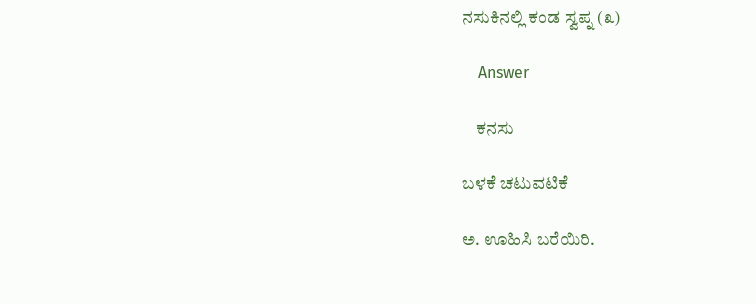ನಸುಕಿನಲ್ಲಿ ಕಂಡ ಸ್ವಪ್ನ (೩)

    Answer

    ಕನಸು

ಬಳಕೆ ಚಟುವಟಿಕೆ

ಅ. ಊಹಿಸಿ ಬರೆಯಿರಿ.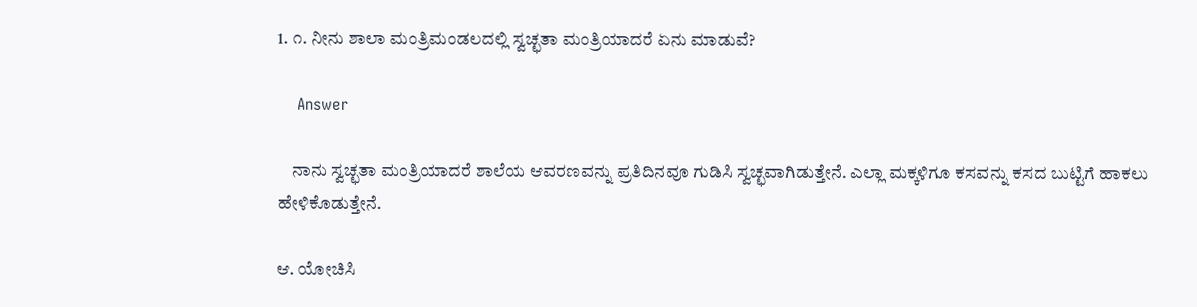1. ೧. ನೀನು ಶಾಲಾ ಮಂತ್ರಿಮಂಡಲದಲ್ಲಿ ಸ್ವಚ್ಛತಾ ಮಂತ್ರಿಯಾದರೆ ಏನು ಮಾಡುವೆ?

    Answer

    ನಾನು ಸ್ವಚ್ಛತಾ ಮಂತ್ರಿಯಾದರೆ ಶಾಲೆಯ ಆವರಣವನ್ನು ಪ್ರತಿದಿನವೂ ಗುಡಿಸಿ ಸ್ವಚ್ಛವಾಗಿಡುತ್ತೇನೆ. ಎಲ್ಲಾ ಮಕ್ಕಳಿಗೂ ಕಸವನ್ನು ಕಸದ ಬುಟ್ಟಿಗೆ ಹಾಕಲು ಹೇಳಿಕೊಡುತ್ತೇನೆ.

ಆ. ಯೋಚಿಸಿ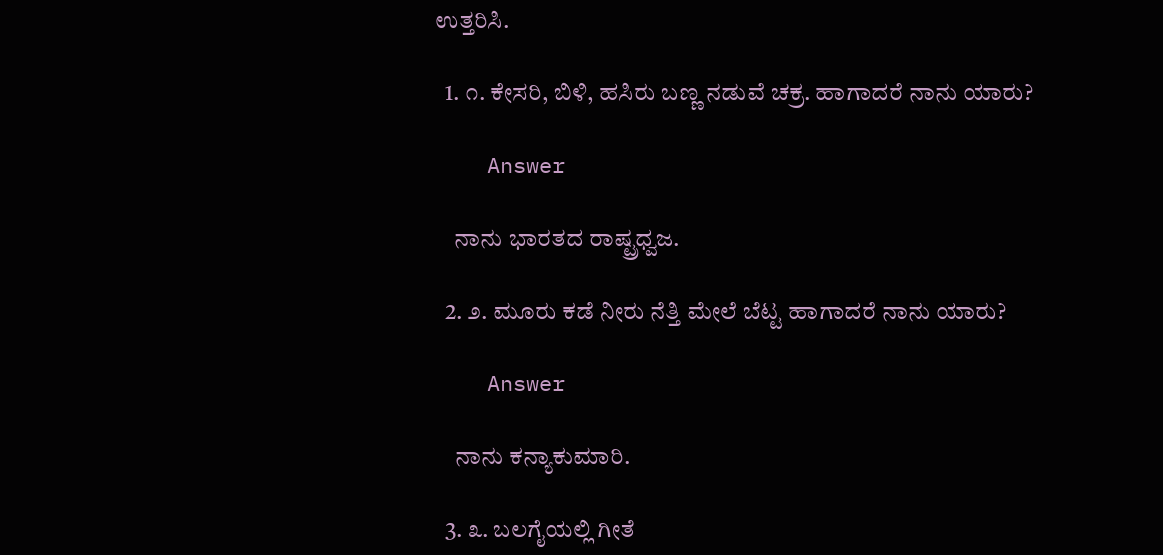ಉತ್ತರಿಸಿ.

  1. ೧. ಕೇಸರಿ, ಬಿಳಿ, ಹಸಿರು ಬಣ್ಣ ನಡುವೆ ಚಕ್ರ. ಹಾಗಾದರೆ ನಾನು ಯಾರು?

    Answer

    ನಾನು ಭಾರತದ ರಾಷ್ಟ್ರಧ್ವಜ.

  2. ೨. ಮೂರು ಕಡೆ ನೀರು ನೆತ್ತಿ ಮೇಲೆ ಬೆಟ್ಟ ಹಾಗಾದರೆ ನಾನು ಯಾರು?

    Answer

    ನಾನು ಕನ್ಯಾಕುಮಾರಿ.

  3. ೩. ಬಲಗೈಯಲ್ಲಿ ಗೀತೆ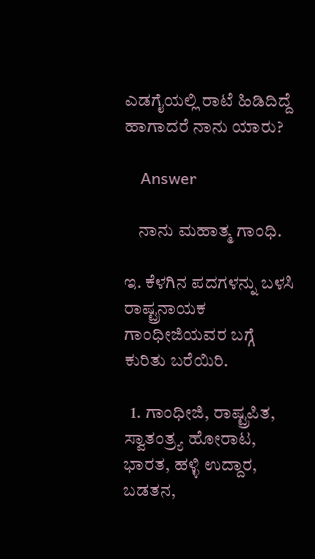ಎಡಗೈಯಲ್ಲಿ ರಾಟೆ ಹಿಡಿದಿದ್ದೆ ಹಾಗಾದರೆ ನಾನು ಯಾರು?

    Answer

    ನಾನು ಮಹಾತ್ಮ ಗಾಂಧಿ.

ಇ. ಕೆಳಗಿನ ಪದಗಳನ್ನು ಬಳಸಿ ರಾಷ್ಟ್ರನಾಯಕ ಗಾಂಧೀಜಿಯವರ ಬಗ್ಗೆ ಕುರಿತು ಬರೆಯಿರಿ.

  1. ಗಾಂಧೀಜಿ, ರಾಷ್ಟ್ರಪಿತ, ಸ್ವಾತಂತ್ರ್ಯ ಹೋರಾಟ, ಭಾರತ, ಹಳ್ಳಿ ಉದ್ದಾರ, ಬಡತನ,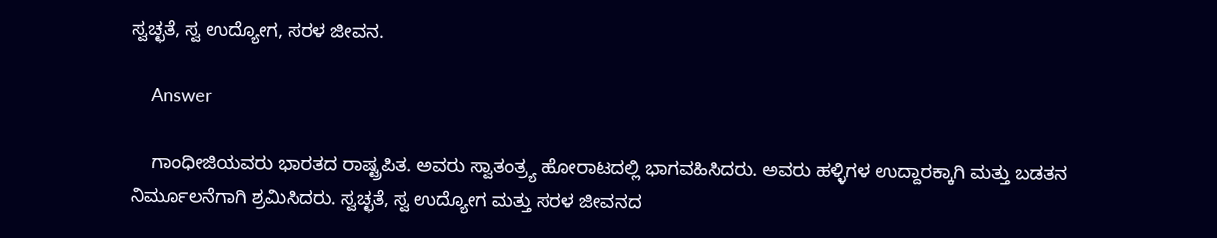ಸ್ವಚ್ಛತೆ, ಸ್ವ ಉದ್ಯೋಗ, ಸರಳ ಜೀವನ.

    Answer

    ಗಾಂಧೀಜಿಯವರು ಭಾರತದ ರಾಷ್ಟ್ರಪಿತ. ಅವರು ಸ್ವಾತಂತ್ರ್ಯ ಹೋರಾಟದಲ್ಲಿ ಭಾಗವಹಿಸಿದರು. ಅವರು ಹಳ್ಳಿಗಳ ಉದ್ದಾರಕ್ಕಾಗಿ ಮತ್ತು ಬಡತನ ನಿರ್ಮೂಲನೆಗಾಗಿ ಶ್ರಮಿಸಿದರು. ಸ್ವಚ್ಛತೆ, ಸ್ವ ಉದ್ಯೋಗ ಮತ್ತು ಸರಳ ಜೀವನದ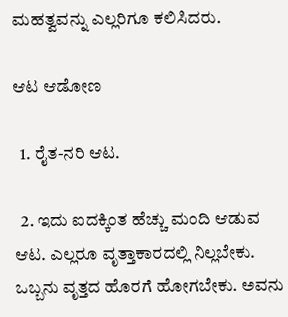ಮಹತ್ವವನ್ನು ಎಲ್ಲರಿಗೂ ಕಲಿಸಿದರು.

ಆಟ ಆಡೋಣ

  1. ರೈತ-ನರಿ ಆಟ.

  2. ಇದು ಐದಕ್ಕಿಂತ ಹೆಚ್ಚು ಮಂದಿ ಆಡುವ ಆಟ. ಎಲ್ಲರೂ ವೃತ್ತಾಕಾರದಲ್ಲಿ ನಿಲ್ಲಬೇಕು. ಒಬ್ಬನು ವೃತ್ತದ ಹೊರಗೆ ಹೋಗಬೇಕು. ಅವನು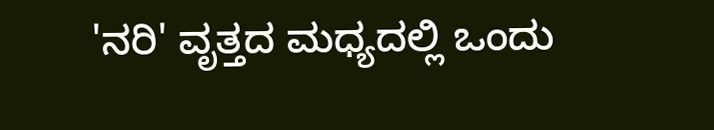'ನರಿ' ವೃತ್ತದ ಮಧ್ಯದಲ್ಲಿ ಒಂದು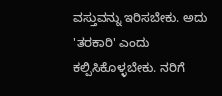ವಸ್ತುವನ್ನು ಇರಿಸಬೇಕು. ಅದು 'ತರಕಾರಿ' ಎಂದು ಕಲ್ಪಿಸಿಕೊಳ್ಳಬೇಕು. ನರಿಗೆ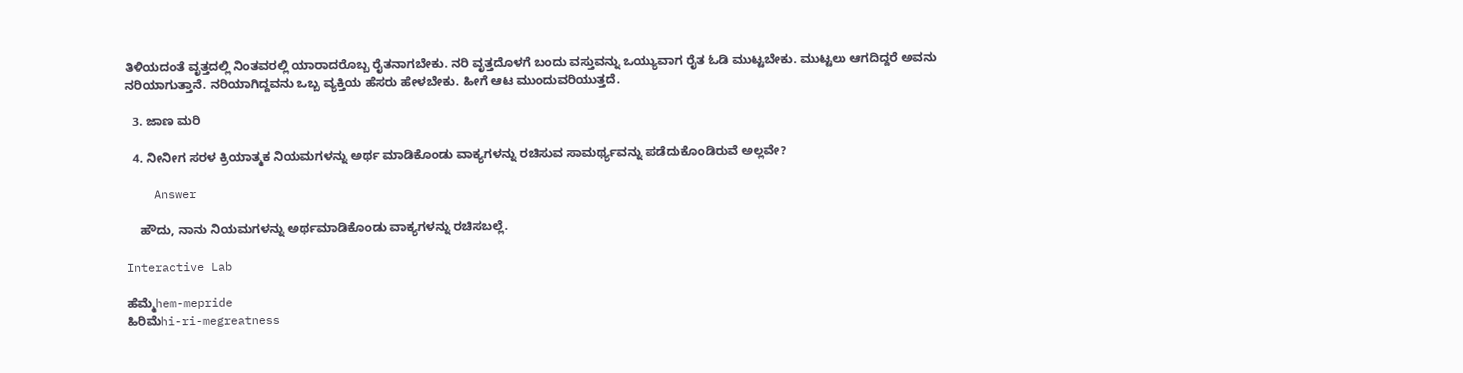ತಿಳಿಯದಂತೆ ವೃತ್ತದಲ್ಲಿ ನಿಂತವರಲ್ಲಿ ಯಾರಾದರೊಬ್ಬ ರೈತನಾಗಬೇಕು. ನರಿ ವೃತ್ತದೊಳಗೆ ಬಂದು ವಸ್ತುವನ್ನು ಒಯ್ಯುವಾಗ ರೈತ ಓಡಿ ಮುಟ್ಟಬೇಕು. ಮುಟ್ಟಲು ಆಗದಿದ್ದರೆ ಅವನು ನರಿಯಾಗುತ್ತಾನೆ. ನರಿಯಾಗಿದ್ದವನು ಒಬ್ಬ ವ್ಯಕ್ತಿಯ ಹೆಸರು ಹೇಳಬೇಕು. ಹೀಗೆ ಆಟ ಮುಂದುವರಿಯುತ್ತದೆ.

  3. ಜಾಣ ಮರಿ

  4. ನೀನೀಗ ಸರಳ ಕ್ರಿಯಾತ್ಮಕ ನಿಯಮಗಳನ್ನು ಅರ್ಥ ಮಾಡಿಕೊಂಡು ವಾಕ್ಯಗಳನ್ನು ರಚಿಸುವ ಸಾಮರ್ಥ್ಯವನ್ನು ಪಡೆದುಕೊಂಡಿರುವೆ ಅಲ್ಲವೇ?

    Answer

    ಹೌದು, ನಾನು ನಿಯಮಗಳನ್ನು ಅರ್ಥಮಾಡಿಕೊಂಡು ವಾಕ್ಯಗಳನ್ನು ರಚಿಸಬಲ್ಲೆ.

Interactive Lab

ಹೆಮ್ಮೆhem-mepride
ಹಿರಿಮೆhi-ri-megreatness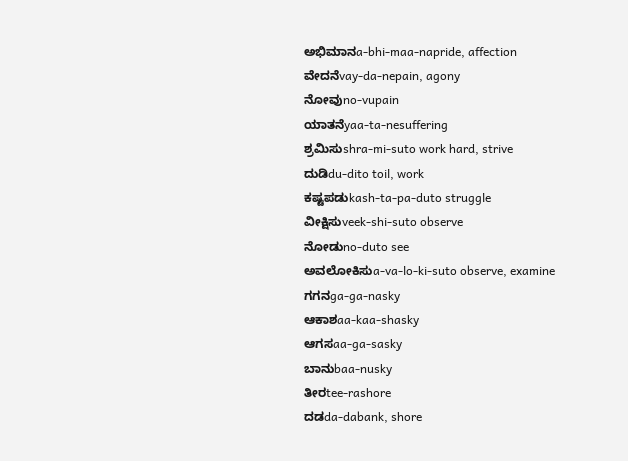ಅಭಿಮಾನa-bhi-maa-napride, affection
ವೇದನೆvay-da-nepain, agony
ನೋವುno-vupain
ಯಾತನೆyaa-ta-nesuffering
ಶ್ರಮಿಸುshra-mi-suto work hard, strive
ದುಡಿdu-dito toil, work
ಕಷ್ಟಪಡುkash-ta-pa-duto struggle
ವೀಕ್ಷಿಸುveek-shi-suto observe
ನೋಡುno-duto see
ಅವಲೋಕಿಸುa-va-lo-ki-suto observe, examine
ಗಗನga-ga-nasky
ಆಕಾಶaa-kaa-shasky
ಆಗಸaa-ga-sasky
ಬಾನುbaa-nusky
ತೀರtee-rashore
ದಡda-dabank, shore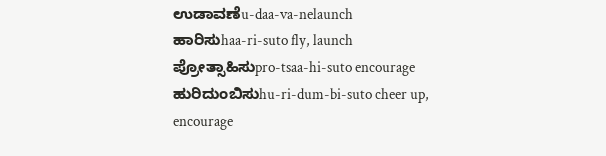ಉಡಾವಣೆu-daa-va-nelaunch
ಹಾರಿಸುhaa-ri-suto fly, launch
ಪ್ರೋತ್ಸಾಹಿಸುpro-tsaa-hi-suto encourage
ಹುರಿದುಂಬಿಸುhu-ri-dum-bi-suto cheer up, encourage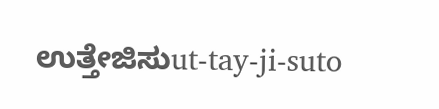ಉತ್ತೇಜಿಸುut-tay-ji-suto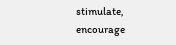stimulate, encourage